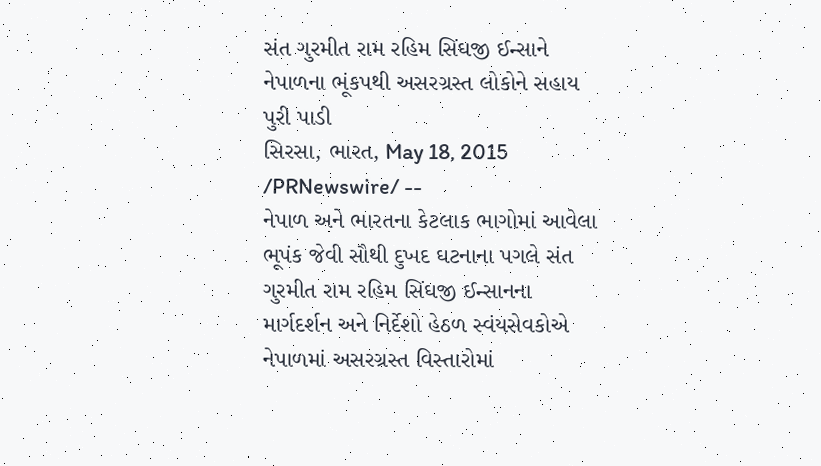સંત ગુરમીત રામ રહિમ સિંઘજી ઈન્સાને નેપાળના ભૂંકપથી અસરગ્રસ્ત લોકોને સહાય પુરી પાડી
સિરસા, ભારત, May 18, 2015 /PRNewswire/ --
નેપાળ અને ભારતના કેટલાક ભાગોમાં આવેલા ભૂપંક જેવી સૌથી દુખદ ઘટનાના પગલે સંત ગુરમીત રામ રહિમ સિંઘજી ઈન્સાનના માર્ગદર્શન અને નિર્દેશો હેઠળ સ્વંયસેવકોએ નેપાળમાં અસરગ્રસ્ત વિસ્તારોમાં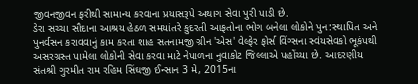જીવનજીવન ફરીથી સામાન્ય કરવાના પ્રયાસરૂપે અથાગ સેવા પુરી પાડી છે.
ડેરા સચ્ચા સૌદાના આશ્રય હેઠળ સમયાંતરે કુદરતી આફતોના ભોગ બનેલા લોકોને પુન:સ્થાપિત અને પુનર્વસન કરાવવાનું કામ કરતા શાહ સતનામજી ગ્રીન 'એસ' વેલ્ફેર ફોર્સ વિંગ્સના સ્વંયસેવકો ભૂકંપથી અસરગ્રસ્ત પામેલા લોકોની સેવા કરવા માટે નેપાળના નુવાકોટ જિલ્લાએ પહોંચ્યા છે. આદરણીય સંતશ્રી ગુરમીત રામ રહિમ સિંઘજી ઈન્સાન 3 મે, 2015ના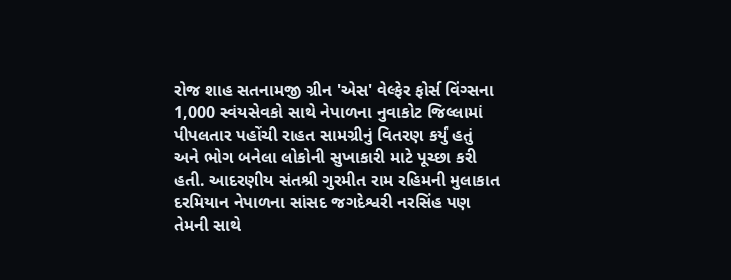રોજ શાહ સતનામજી ગ્રીન 'એસ' વેલ્ફેર ફોર્સ વિંગ્સના 1,000 સ્વંયસેવકો સાથે નેપાળના નુવાકોટ જિલ્લામાં પીપલતાર પહોંચી રાહત સામગ્રીનું વિતરણ કર્યું હતું અને ભોગ બનેલા લોકોની સુખાકારી માટે પૂચ્છા કરી હતી. આદરણીય સંતશ્રી ગુરમીત રામ રહિમની મુલાકાત દરમિયાન નેપાળના સાંસદ જગદેશ્વરી નરસિંહ પણ તેમની સાથે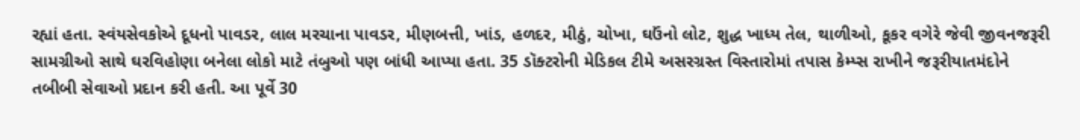રહ્યાં હતા. સ્વંયસેવકોએ દૂધનો પાવડર, લાલ મરચાના પાવડર, મીણબત્તી, ખાંડ, હળદર, મીઠું, ચોખા, ઘઉંનો લોટ, શુદ્ધ ખાધ્ય તેલ, થાળીઓ, કૂકર વગેરે જેવી જીવનજરૂરી સામગ્રીઓ સાથે ઘરવિહોણા બનેલા લોકો માટે તંબુઓ પણ બાંધી આપ્યા હતા. 35 ડૉક્ટરોની મેડિકલ ટીમે અસરગ્રસ્ત વિસ્તારોમાં તપાસ કેમ્પ્સ રાખીને જરૂરીયાતમંદોને તબીબી સેવાઓ પ્રદાન કરી હતી. આ પૂર્વે 30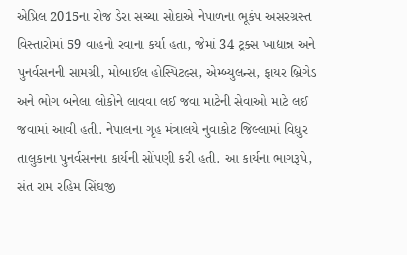એપ્રિલ 2015ના રોજ ડેરા સચ્ચા સોદાએ નેપાળના ભૂકંપ અસરગ્રસ્ત વિસ્તારોમાં 59 વાહનો રવાના કર્યા હતા, જેમાં 34 ટ્રક્સ ખાદ્યાન્ન અને પુનર્વસનની સામગ્રી, મોબાઈલ હોસ્પિટલ્સ, એમ્બ્યુલન્સ, ફાયર બ્રિગેડ અને ભોગ બનેલા લોકોને લાવવા લઈ જવા માટેની સેવાઓ માટે લઈ જવામાં આવી હતી. નેપાલના ગૃહ મંત્રાલયે નુવાકોટ જિલ્લામાં વિધુર તાલુકાના પુનર્વસનના કાર્યની સોંપણી કરી હતી. આ કાર્યના ભાગરૂપે, સંત રામ રહિમ સિંઘજી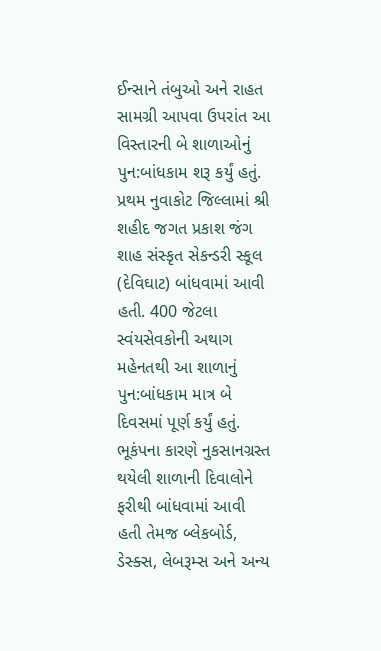ઈન્સાને તંબુઓ અને રાહત સામગ્રી આપવા ઉપરાંત આ વિસ્તારની બે શાળાઓનું પુન:બાંધકામ શરૂ કર્યું હતું. પ્રથમ નુવાકોટ જિલ્લામાં શ્રી શહીદ જગત પ્રકાશ જંગ શાહ સંસ્કૃત સેકન્ડરી સ્કૂલ (દેવિઘાટ) બાંધવામાં આવી હતી. 400 જેટલા સ્વંયસેવકોની અથાગ મહેનતથી આ શાળાનું પુન:બાંધકામ માત્ર બે દિવસમાં પૂર્ણ કર્યું હતું. ભૂકંપના કારણે નુકસાનગ્રસ્ત થયેલી શાળાની દિવાલોને ફરીથી બાંધવામાં આવી હતી તેમજ બ્લેકબોર્ડ, ડેસ્ક્સ, લેબરૂમ્સ અને અન્ય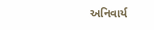અનિવાર્ય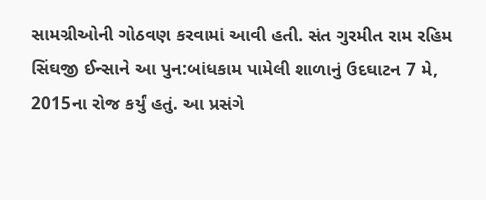સામગ્રીઓની ગોઠવણ કરવામાં આવી હતી. સંત ગુરમીત રામ રહિમ સિંઘજી ઈન્સાને આ પુન:બાંધકામ પામેલી શાળાનું ઉદઘાટન 7 મે, 2015ના રોજ કર્યું હતું. આ પ્રસંગે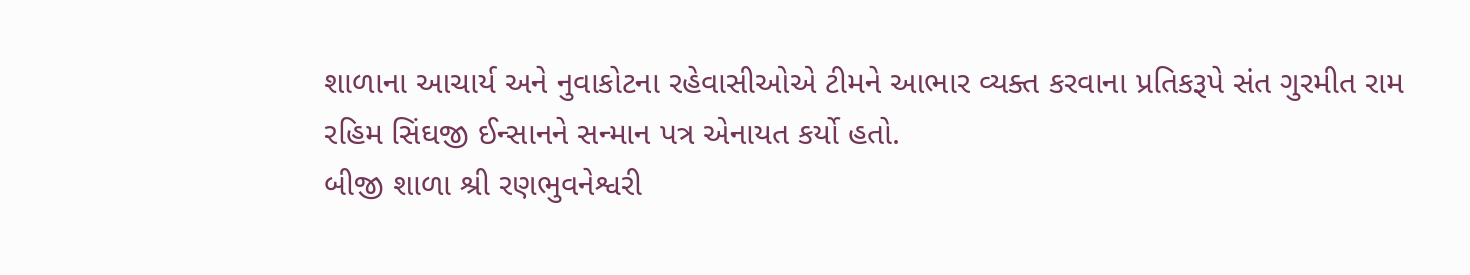શાળાના આચાર્ય અને નુવાકોટના રહેવાસીઓએ ટીમને આભાર વ્યક્ત કરવાના પ્રતિકરૂપે સંત ગુરમીત રામ રહિમ સિંઘજી ઈન્સાનને સન્માન પત્ર એનાયત કર્યો હતો.
બીજી શાળા શ્રી રણભુવનેશ્વરી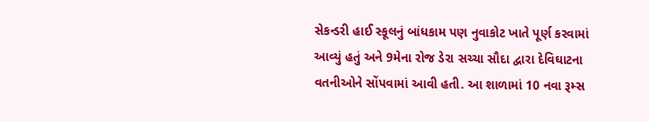સેકન્ડરી હાઈ સ્કૂલનું બાંધકામ પણ નુવાકોટ ખાતે પૂર્ણ કરવામાં આવ્યું હતું અને 9મેના રોજ ડેરા સચ્ચા સૌદા દ્વારા દેવિઘાટના વતનીઓને સોંપવામાં આવી હતી. આ શાળામાં 10 નવા રૂમ્સ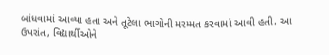બાંધવામાં આવ્યા હતા અને તૂટેલા ભાગોની મરમ્મત કરવામાં આવી હતી. આ ઉપરાંત, વિદ્યાર્થીઓને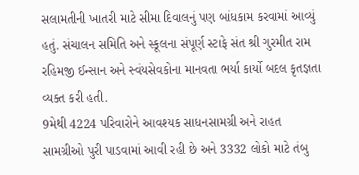સલામતીની ખાતરી માટે સીમા દિવાલનું પણ બાંધકામ કરવામાં આવ્યું હતું. સંચાલન સમિતિ અને સ્કૂલના સંપૂર્ણ સ્ટાફે સંત શ્રી ગુરમીત રામ રહિમજી ઈન્સાન અને સ્વંયસેવકોના માનવતા ભર્યા કાર્યો બદલ કૃતજ્ઞતા વ્યક્ત કરી હતી.
9મેથી 4224 પરિવારોને આવશ્યક સાધનસામગ્રી અને રાહત સામગ્રીઓ પુરી પાડવામાં આવી રહી છે અને 3332 લોકો માટે તંબુ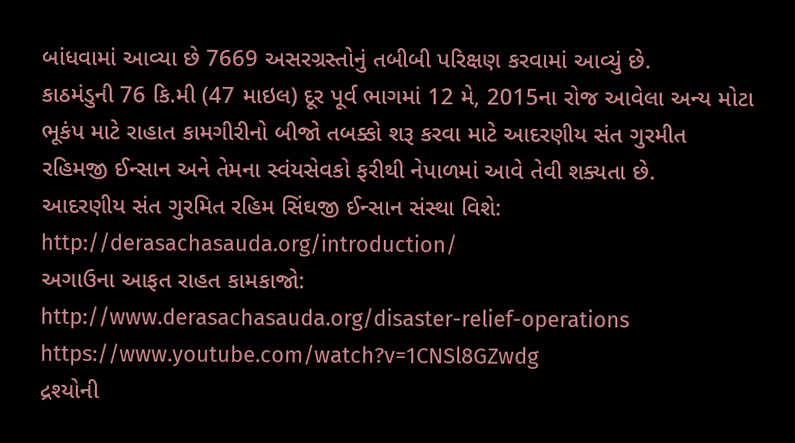બાંધવામાં આવ્યા છે 7669 અસરગ્રસ્તોનું તબીબી પરિક્ષણ કરવામાં આવ્યું છે.
કાઠમંડુની 76 કિ.મી (47 માઇલ) દૂર પૂર્વ ભાગમાં 12 મે, 2015ના રોજ આવેલા અન્ય મોટા ભૂકંપ માટે રાહાત કામગીરીનો બીજો તબક્કો શરૂ કરવા માટે આદરણીય સંત ગુરમીત રહિમજી ઈન્સાન અને તેમના સ્વંયસેવકો ફરીથી નેપાળમાં આવે તેવી શક્યતા છે.
આદરણીય સંત ગુરમિત રહિમ સિંઘજી ઈન્સાન સંસ્થા વિશે:
http://derasachasauda.org/introduction/
અગાઉના આફત રાહત કામકાજો:
http://www.derasachasauda.org/disaster-relief-operations
https://www.youtube.com/watch?v=1CNSl8GZwdg
દ્રશ્યોની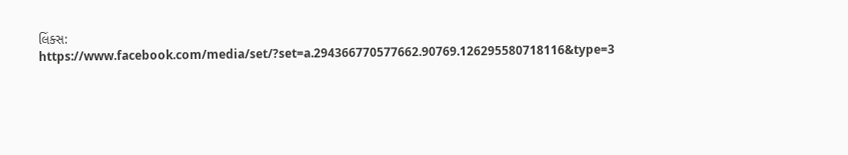લિંક્સ:
https://www.facebook.com/media/set/?set=a.294366770577662.90769.126295580718116&type=3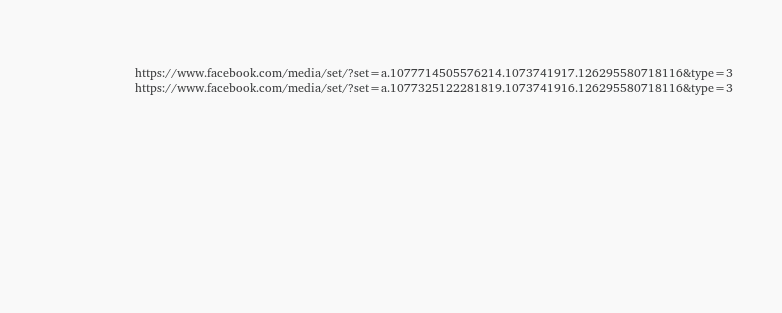https://www.facebook.com/media/set/?set=a.1077714505576214.1073741917.126295580718116&type=3
https://www.facebook.com/media/set/?set=a.1077325122281819.1073741916.126295580718116&type=3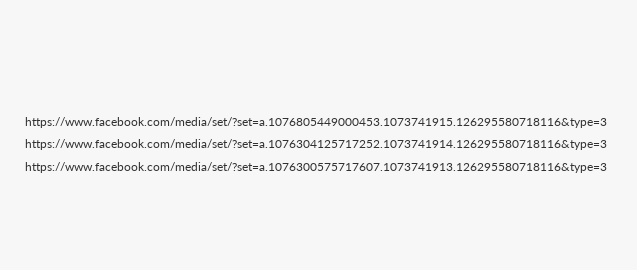https://www.facebook.com/media/set/?set=a.1076805449000453.1073741915.126295580718116&type=3
https://www.facebook.com/media/set/?set=a.1076304125717252.1073741914.126295580718116&type=3
https://www.facebook.com/media/set/?set=a.1076300575717607.1073741913.126295580718116&type=3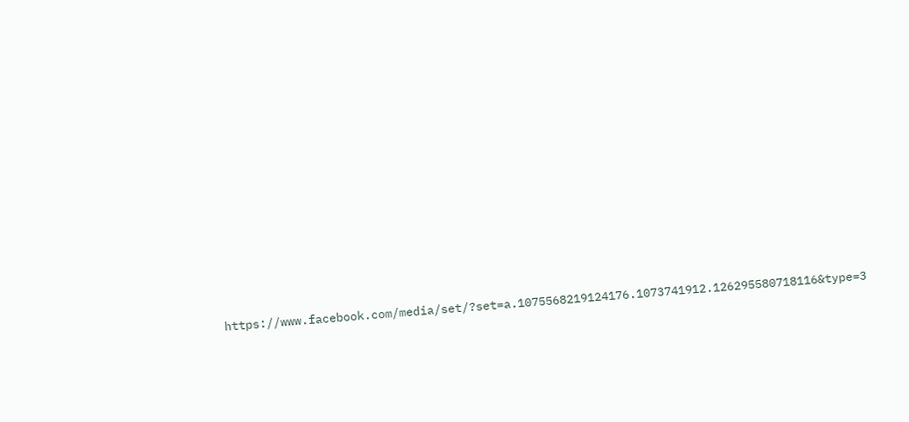https://www.facebook.com/media/set/?set=a.1075568219124176.1073741912.126295580718116&type=3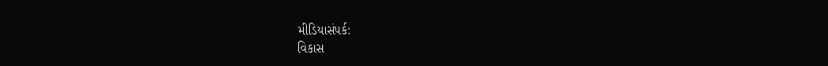મીડિયાસંપર્ક:
વિકાસ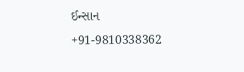ઈન્સાન
+91-9810338362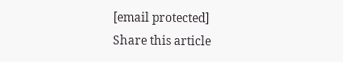[email protected]
Share this article